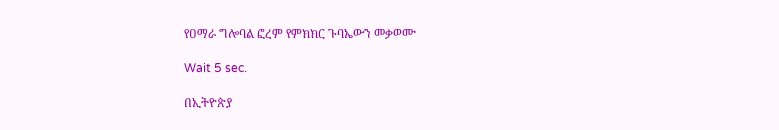የዐማራ ግሎባል ፎረም የምክክር ጉባኤውን መቃወሙ

Wait 5 sec.

በኢትዮጵያ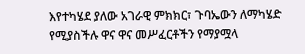እየተካሄደ ያለው አገራዊ ምክክር፣ ጉባኤውን ለማካሄድ የሚያስችሉ ዋና ዋና መሥፈርቶችን የማያሟላ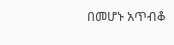በመሆኑ አጥብቆ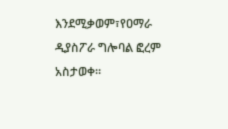እንደሚቃወም፣የዐማራ ዲያስፖራ ግሎባል ፎረም አስታወቀ።